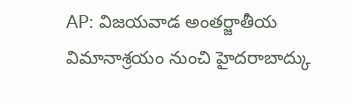AP: విజయవాడ అంతర్జాతీయ విమానాశ్రయం నుంచి హైదరాబాద్కు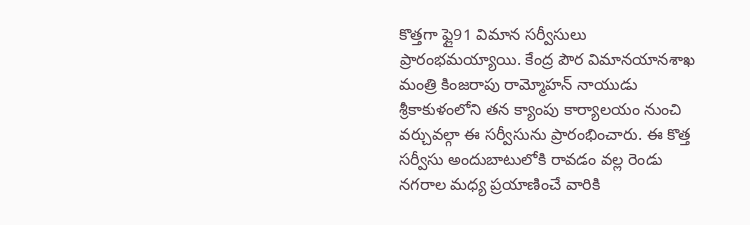కొత్తగా ఫ్లై91 విమాన సర్వీసులు ప్రారంభమయ్యాయి. కేంద్ర పౌర విమానయానశాఖ మంత్రి కింజరాపు రామ్మోహన్ నాయుడు శ్రీకాకుళంలోని తన క్యాంపు కార్యాలయం నుంచి వర్చువల్గా ఈ సర్వీసును ప్రారంభించారు. ఈ కొత్త సర్వీసు అందుబాటులోకి రావడం వల్ల రెండు నగరాల మధ్య ప్రయాణించే వారికి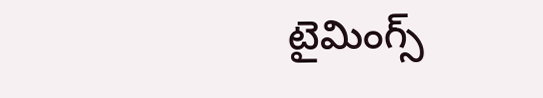టైమింగ్స్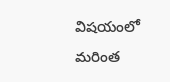విషయంలో మరింత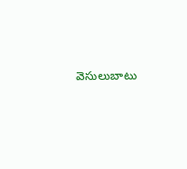వెసులుబాటు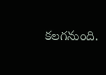కలగనుంది.